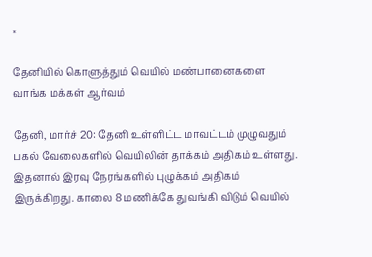×

தேனியில் கொளுத்தும் வெயில் மண்பானைகளை வாங்க மக்கள் ஆர்வம்

தேனி, மார்ச் 20: தேனி உள்ளிட்ட மாவட்டம் முழுவதும் பகல் வேலைகளில் வெயிலின் தாக்கம் அதிகம் உள்ளது. இதனால் இரவு நேரங்களில் புழுக்கம் அதிகம் இருக்கிறது. காலை 8 மணிக்கே துவங்கி விடும் வெயில்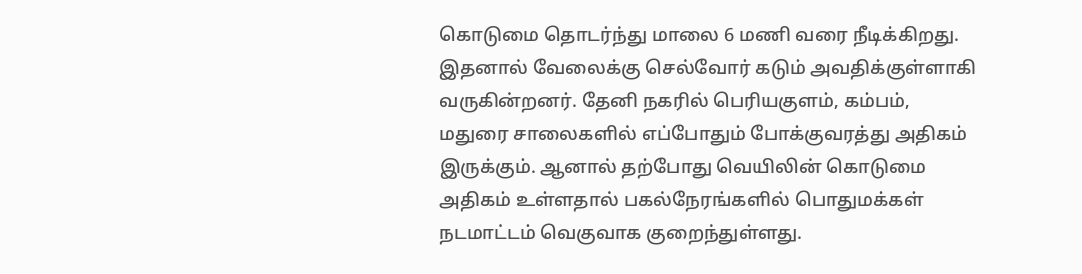கொடுமை தொடர்ந்து மாலை 6 மணி வரை நீடிக்கிறது. இதனால் வேலைக்கு செல்வோர் கடும் அவதிக்குள்ளாகி வருகின்றனர். தேனி நகரில் பெரியகுளம், கம்பம், மதுரை சாலைகளில் எப்போதும் போக்குவரத்து அதிகம் இருக்கும். ஆனால் தற்போது வெயிலின் கொடுமை அதிகம் உள்ளதால் பகல்நேரங்களில் பொதுமக்கள் நடமாட்டம் வெகுவாக குறைந்துள்ளது.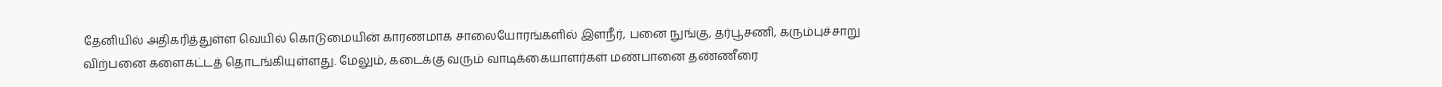தேனியில் அதிகரித்துள்ள வெயில் கொடுமையின் காரணமாக சாலையோரங்களில் இளநீர், பனை நுங்கு, தர்பூசணி, கரும்புச்சாறு விற்பனை களைகட்டத் தொடங்கியுள்ளது. மேலும், கடைக்கு வரும் வாடிக்கையாளர்கள் மண்பானை தண்ணீரை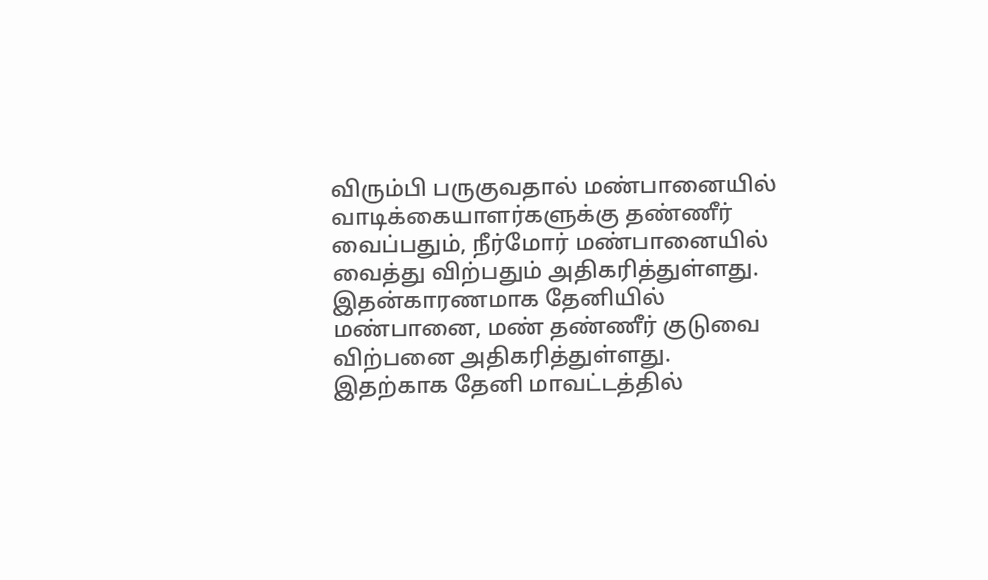விரும்பி பருகுவதால் மண்பானையில் வாடிக்கையாளர்களுக்கு தண்ணீர் வைப்பதும், நீர்மோர் மண்பானையில் வைத்து விற்பதும் அதிகரித்துள்ளது. இதன்காரணமாக தேனியில் மண்பானை, மண் தண்ணீர் குடுவை விற்பனை அதிகரித்துள்ளது. இதற்காக தேனி மாவட்டத்தில்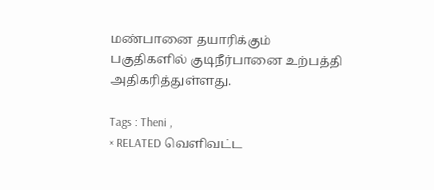மண்பானை தயாரிக்கும் பகுதிகளில் குடிநீர்பானை உற்பத்தி அதிகரித்துள்ளது.

Tags : Theni ,
× RELATED வெளிவட்ட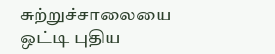சுற்றுச்சாலையை ஒட்டி புதிய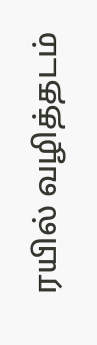ரயில் வழித்தடம்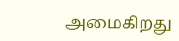அமைகிறது